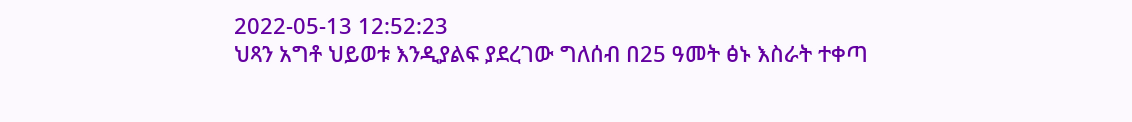2022-05-13 12:52:23
ህጻን አግቶ ህይወቱ እንዲያልፍ ያደረገው ግለሰብ በ25 ዓመት ፅኑ እስራት ተቀጣ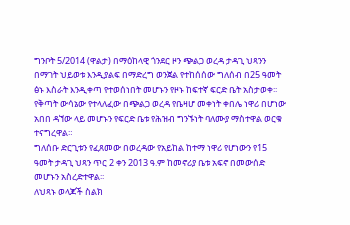ግንቦት 5/2014 (ዋልታ) በማዕከላዊ ጎንደር ዞን ጭልጋ ወረዳ ታዳጊ ህጻንን በማገት ህይወቱ እንዲያልፍ በማድረግ ወንጀል የተከሰሰው ግለሰብ በ25 ዓመት ፅኑ እስራት እንዲቀጣ የተወሰነበት መሆኑን የዞኑ ከፍተኛ ፍርድ ቤት አስታወቀ፡፡
የቅጣት ውሳኔው የተላለፈው በጭልጋ ወረዳ የቤዛሆ መቀነት ቀበሌ ነዋሪ በሆነው አበበ ዳኘው ላይ መሆኑን የፍርድ ቤቱ የሕዝብ ግንኙነት ባለሙያ ማስተዋል ወርቁ ተናግረዋል።
ግለሰቡ ድርጊቱን የፈጸመው በወረዳው የአይከል ከተማ ነዋሪ የሆነውን የ15 ዓመት ታዳጊ ህጻን ጥር 2 ቀን 2013 ዓ.ም ከመኖሪያ ቤቱ አፍኖ በመውሰድ መሆኑን አስረድተዋል፡፡
ለህጻኑ ወላጆች ስልክ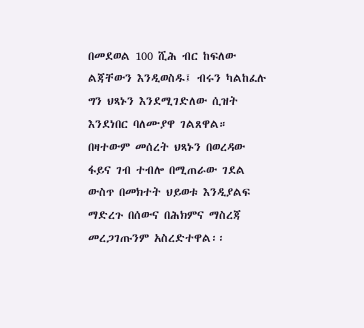በመደወል 100 ሺሕ ብር ከፍለው ልጃቸውን እንዲወስዱ፤ ብሩን ካልከፈሉ ግን ህጻኑን እንደሚገድለው ሲዝት እንደነበር ባለሙያዋ ገልጸዋል።
በዛተውም መሰረት ህጻኑን በወረዳው ፋይና ገብ ተብሎ በሚጠራው ገደል ውስጥ በመክተት ህይወቱ እንዲያልፍ ማድረጉ በሰውና በሕክምና ማስረጃ መረጋገጡንም አስረድተዋል፡፡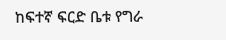ከፍተኛ ፍርድ ቤቱ የግራ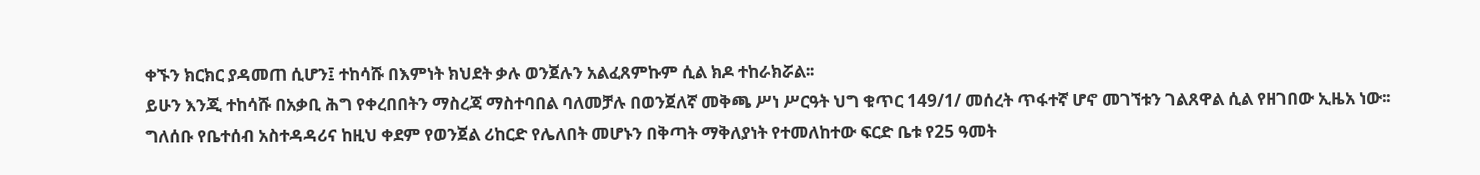ቀኙን ክርክር ያዳመጠ ሲሆን፤ ተከሳሹ በእምነት ክህደት ቃሉ ወንጀሉን አልፈጸምኩም ሲል ክዶ ተከራክሯል፡፡
ይሁን እንጂ ተከሳሹ በአቃቢ ሕግ የቀረበበትን ማስረጃ ማስተባበል ባለመቻሉ በወንጀለኛ መቅጫ ሥነ ሥርዓት ህግ ቁጥር 149/1/ መሰረት ጥፋተኛ ሆኖ መገኘቱን ገልጸዋል ሲል የዘገበው ኢዜአ ነው፡፡
ግለሰቡ የቤተሰብ አስተዳዳሪና ከዚህ ቀደም የወንጀል ሪከርድ የሌለበት መሆኑን በቅጣት ማቅለያነት የተመለከተው ፍርድ ቤቱ የ25 ዓመት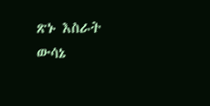ጽኑ እስራት ውሳኔ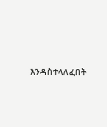እንዳስተላለፈበት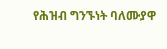የሕዝብ ግንኙነት ባለሙያዋ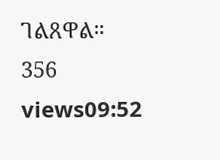ገልጸዋል።
356 views09:52